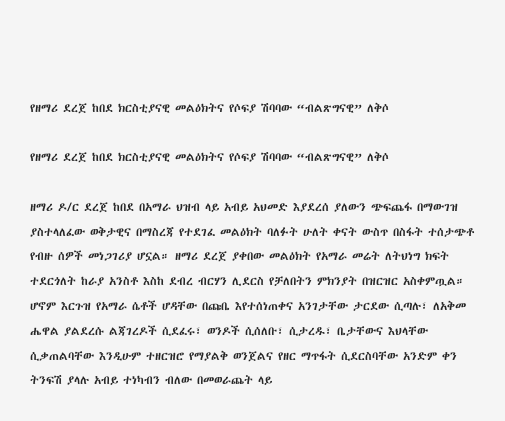የዘማሪ ደረጀ ከበደ ክርስቲያናዊ መልዕክትና የሶፍያ ሽባባው “ብልጽግናዊ” ለቅሶ

የዘማሪ ደረጀ ከበደ ክርስቲያናዊ መልዕክትና የሶፍያ ሽባባው “ብልጽግናዊ” ለቅሶ

ዘማሪ ዶ/ር ደረጀ ከበደ በአማራ ህዝብ ላይ አብይ አህመድ እያደረሰ ያለውን ጭፍጨፋ በማውገዝ ያስተላለፈው ወቅታዊና በማስረጃ የተደገፈ መልዕክት ባለፉት ሁለት ቀናት ውስጥ በስፋት ተሰታጭቶ የብዙ ሰዎች መነጋገሪያ ሆኗል። ዘማሪ ደረጀ ያቀበው መልዕክት የአማራ መሬት ለትህነግ ክፍት ተደርጎለት ከራያ አንስቶ እስከ ደብረ ብርሃን ሊደርስ የቻለበትን ምክንያት በዝርዝር አስቀምጧል። ሆኖም እርጉዝ የአማራ ሴቶች ሆዳቸው በጩቤ እየተሰነጠቀና አንገታቸው ታርደው ሲጣሉ፣ ለአቅመ ሔዋል ያልደረሱ ልጃገረዶች ሲደፈሩ፣ ወንዶች ሲሰለቡ፣ ሲታረዱ፣ ቤታቸውና እህላቸው ሲቃጠልባቸው እንዲሁም ተዘርዝሮ የማያልቅ ወንጀልና የዘር ማጥፋት ሲደርስባቸው አንድም ቀን ትንፍሽ ያላሉ አብይ ተነካብን ብለው በመወራጨት ላይ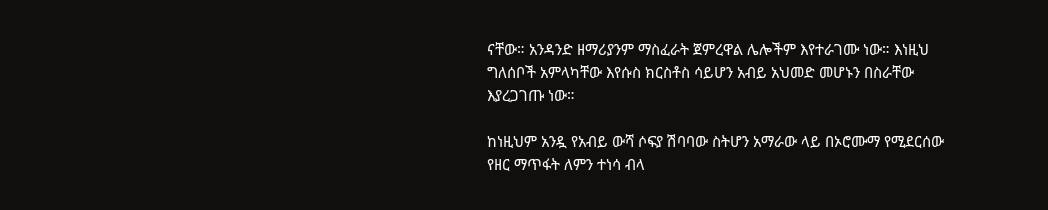ናቸው። አንዳንድ ዘማሪያንም ማስፈራት ጀምረዋል ሌሎችም እየተራገሙ ነው። እነዚህ ግለሰቦች አምላካቸው እየሱስ ክርስቶስ ሳይሆን አብይ አህመድ መሆኑን በስራቸው እያረጋገጡ ነው።

ከነዚህም አንዷ የአብይ ውሻ ሶፍያ ሽባባው ስትሆን አማራው ላይ በኦሮሙማ የሚደርሰው የዘር ማጥፋት ለምን ተነሳ ብላ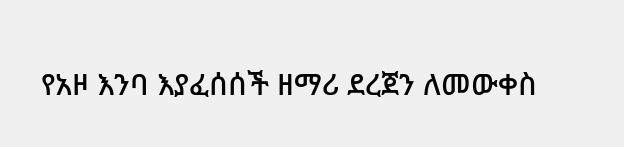የአዞ እንባ እያፈሰሰች ዘማሪ ደረጀን ለመውቀስ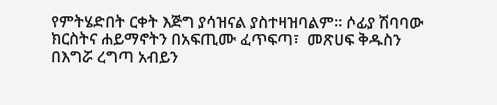የምትሄድበት ርቀት እጅግ ያሳዝናል ያስተዛዝባልም። ሶፊያ ሽባባው ክርስትና ሐይማኖትን በአፍጢሙ ፈጥፍጣ፣  መጽሀፍ ቅዱስን በእግሯ ረግጣ አብይን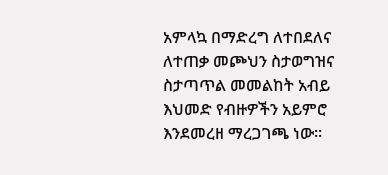አምላኳ በማድረግ ለተበደለና ለተጠቃ መጮህን ስታወግዝና ስታጣጥል መመልከት አብይ እህመድ የብዙዎችን አይምሮ እንደመረዘ ማረጋገጫ ነው።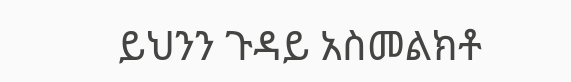ይህንን ጉዳይ አስመልክቶ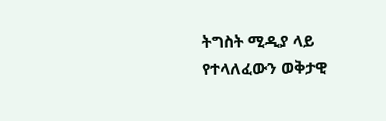ትግስት ሚዲያ ላይ የተላለፈውን ወቅታዊ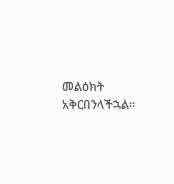መልዕክት አቅርበንላችኋል።